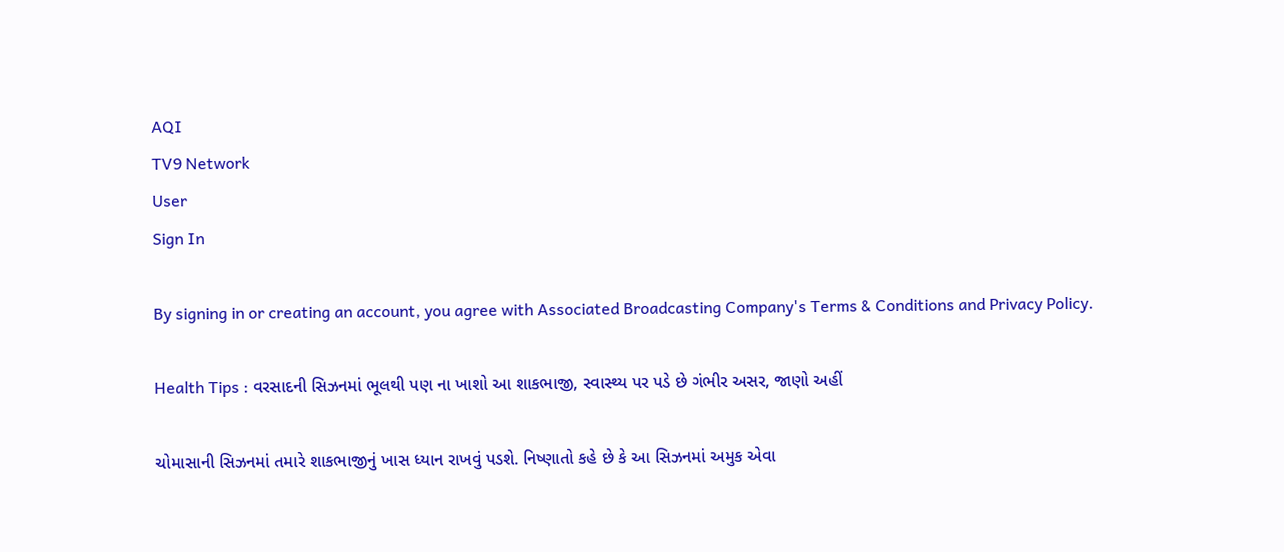AQI
TV9 Network
User
Sign In

By signing in or creating an account, you agree with Associated Broadcasting Company's Terms & Conditions and Privacy Policy.

Health Tips : વરસાદની સિઝનમાં ભૂલથી પણ ના ખાશો આ શાકભાજી, સ્વાસ્થ્ય પર પડે છે ગંભીર અસર, જાણો અહીં

ચોમાસાની સિઝનમાં તમારે શાકભાજીનું ખાસ ધ્યાન રાખવું પડશે. નિષ્ણાતો કહે છે કે આ સિઝનમાં અમુક એવા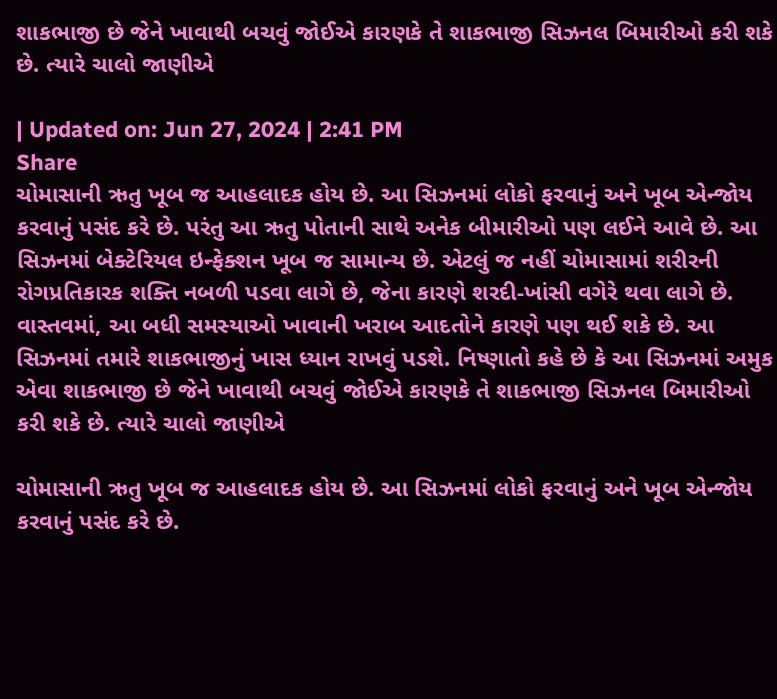શાકભાજી છે જેને ખાવાથી બચવું જોઈએ કારણકે તે શાકભાજી સિઝનલ બિમારીઓ કરી શકે છે. ત્યારે ચાલો જાણીએ

| Updated on: Jun 27, 2024 | 2:41 PM
Share
ચોમાસાની ઋતુ ખૂબ જ આહલાદક હોય છે. આ સિઝનમાં લોકો ફરવાનું અને ખૂબ એન્જોય કરવાનું પસંદ કરે છે. પરંતુ આ ઋતુ પોતાની સાથે અનેક બીમારીઓ પણ લઈને આવે છે. આ સિઝનમાં બેક્ટેરિયલ ઇન્ફેક્શન ખૂબ જ સામાન્ય છે. એટલું જ નહીં ચોમાસામાં શરીરની રોગપ્રતિકારક શક્તિ નબળી પડવા લાગે છે, જેના કારણે શરદી-ખાંસી વગેરે થવા લાગે છે. વાસ્તવમાં, આ બધી સમસ્યાઓ ખાવાની ખરાબ આદતોને કારણે પણ થઈ શકે છે. આ સિઝનમાં તમારે શાકભાજીનું ખાસ ધ્યાન રાખવું પડશે. નિષ્ણાતો કહે છે કે આ સિઝનમાં અમુક એવા શાકભાજી છે જેને ખાવાથી બચવું જોઈએ કારણકે તે શાકભાજી સિઝનલ બિમારીઓ કરી શકે છે. ત્યારે ચાલો જાણીએ

ચોમાસાની ઋતુ ખૂબ જ આહલાદક હોય છે. આ સિઝનમાં લોકો ફરવાનું અને ખૂબ એન્જોય કરવાનું પસંદ કરે છે.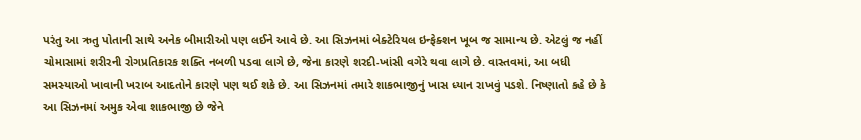પરંતુ આ ઋતુ પોતાની સાથે અનેક બીમારીઓ પણ લઈને આવે છે. આ સિઝનમાં બેક્ટેરિયલ ઇન્ફેક્શન ખૂબ જ સામાન્ય છે. એટલું જ નહીં ચોમાસામાં શરીરની રોગપ્રતિકારક શક્તિ નબળી પડવા લાગે છે, જેના કારણે શરદી-ખાંસી વગેરે થવા લાગે છે. વાસ્તવમાં, આ બધી સમસ્યાઓ ખાવાની ખરાબ આદતોને કારણે પણ થઈ શકે છે. આ સિઝનમાં તમારે શાકભાજીનું ખાસ ધ્યાન રાખવું પડશે. નિષ્ણાતો કહે છે કે આ સિઝનમાં અમુક એવા શાકભાજી છે જેને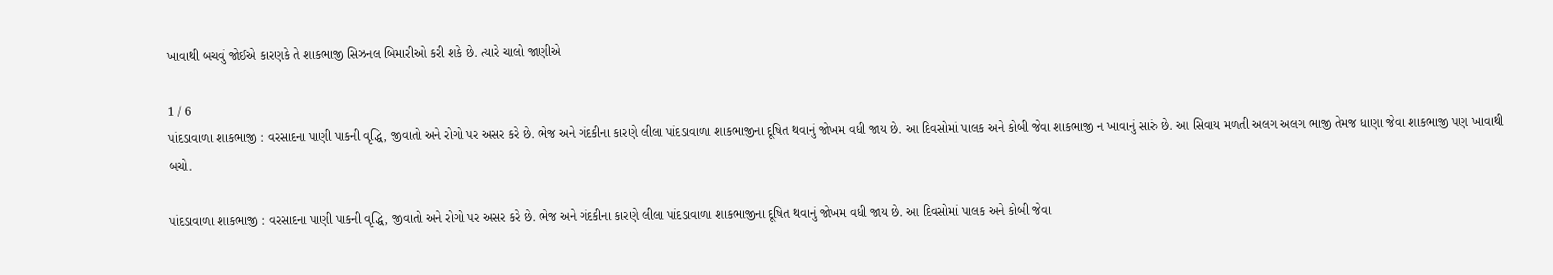ખાવાથી બચવું જોઈએ કારણકે તે શાકભાજી સિઝનલ બિમારીઓ કરી શકે છે. ત્યારે ચાલો જાણીએ

1 / 6
પાંદડાવાળા શાકભાજી : વરસાદના પાણી પાકની વૃદ્ધિ, જીવાતો અને રોગો પર અસર કરે છે. ભેજ અને ગંદકીના કારણે લીલા પાંદડાવાળા શાકભાજીના દૂષિત થવાનું જોખમ વધી જાય છે. આ દિવસોમાં પાલક અને કોબી જેવા શાકભાજી ન ખાવાનું સારું છે. આ સિવાય મળતી અલગ અલગ ભાજી તેમજ ધાણા જેવા શાકભાજી પણ ખાવાથી બચો.

પાંદડાવાળા શાકભાજી : વરસાદના પાણી પાકની વૃદ્ધિ, જીવાતો અને રોગો પર અસર કરે છે. ભેજ અને ગંદકીના કારણે લીલા પાંદડાવાળા શાકભાજીના દૂષિત થવાનું જોખમ વધી જાય છે. આ દિવસોમાં પાલક અને કોબી જેવા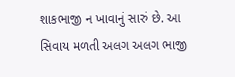શાકભાજી ન ખાવાનું સારું છે. આ સિવાય મળતી અલગ અલગ ભાજી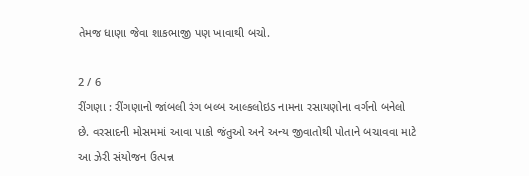તેમજ ધાણા જેવા શાકભાજી પણ ખાવાથી બચો.

2 / 6
રીંગણા : રીંગણાનો જાંબલી રંગ બલ્બ આલ્કલોઇડ નામના રસાયણોના વર્ગનો બનેલો છે. વરસાદની મોસમમાં આવા પાકો જંતુઓ અને અન્ય જીવાતોથી પોતાને બચાવવા માટે આ ઝેરી સંયોજન ઉત્પન્ન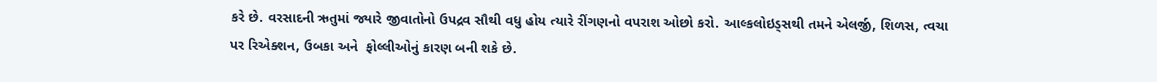કરે છે. વરસાદની ઋતુમાં જ્યારે જીવાતોનો ઉપદ્રવ સૌથી વધુ હોય ત્યારે રીંગણનો વપરાશ ઓછો કરો. આલ્કલોઇડ્સથી તમને એલર્જી, શિળસ, ત્વચા પર રિએક્શન, ઉબકા અને  ફોલ્લીઓનું કારણ બની શકે છે.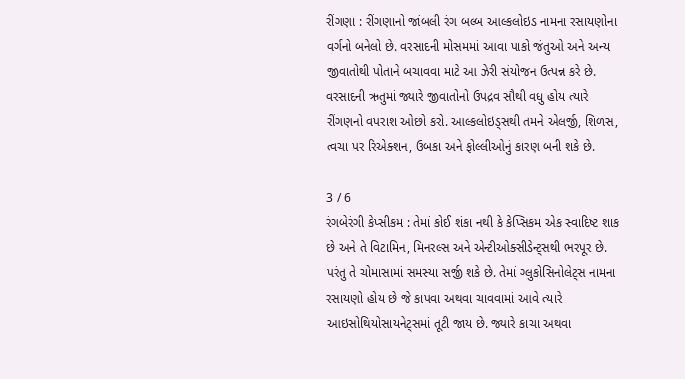રીંગણા : રીંગણાનો જાંબલી રંગ બલ્બ આલ્કલોઇડ નામના રસાયણોના વર્ગનો બનેલો છે. વરસાદની મોસમમાં આવા પાકો જંતુઓ અને અન્ય જીવાતોથી પોતાને બચાવવા માટે આ ઝેરી સંયોજન ઉત્પન્ન કરે છે. વરસાદની ઋતુમાં જ્યારે જીવાતોનો ઉપદ્રવ સૌથી વધુ હોય ત્યારે રીંગણનો વપરાશ ઓછો કરો. આલ્કલોઇડ્સથી તમને એલર્જી, શિળસ, ત્વચા પર રિએક્શન, ઉબકા અને ફોલ્લીઓનું કારણ બની શકે છે.

3 / 6
રંગબેરંગી કેપ્સીકમ : તેમાં કોઈ શંકા નથી કે કેપ્સિકમ એક સ્વાદિષ્ટ શાક છે અને તે વિટામિન, મિનરલ્સ અને એન્ટીઓક્સીડેન્ટ્સથી ભરપૂર છે. પરંતુ તે ચોમાસામાં સમસ્યા સર્જી શકે છે. તેમાં ગ્લુકોસિનોલેટ્સ નામના રસાયણો હોય છે જે કાપવા અથવા ચાવવામાં આવે ત્યારે આઇસોથિયોસાયનેટ્સમાં તૂટી જાય છે. જ્યારે કાચા અથવા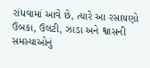રાંધવામાં આવે છે, ત્યારે આ રસાયણો ઉબકા, ઉલટી, ઝાડા અને શ્વાસની સમસ્યાઓનું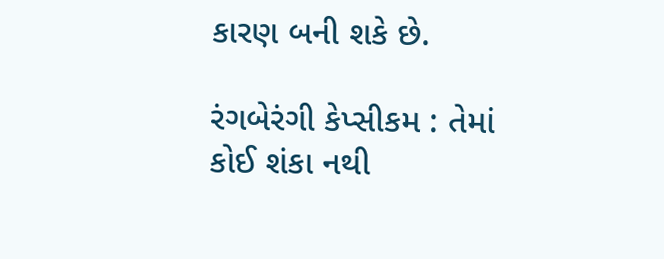કારણ બની શકે છે.

રંગબેરંગી કેપ્સીકમ : તેમાં કોઈ શંકા નથી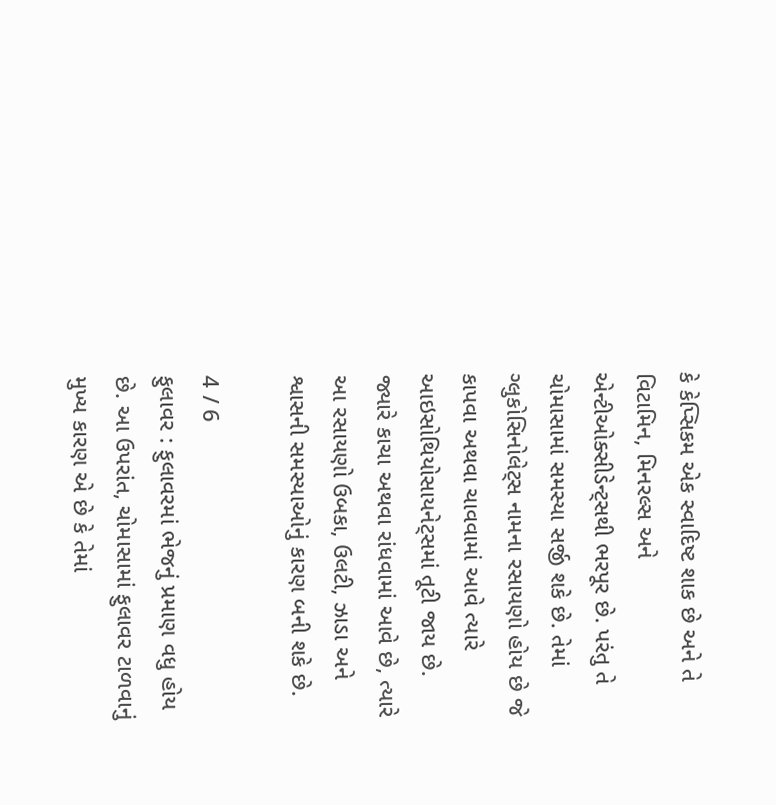કે કેપ્સિકમ એક સ્વાદિષ્ટ શાક છે અને તે વિટામિન, મિનરલ્સ અને એન્ટીઓક્સીડેન્ટ્સથી ભરપૂર છે. પરંતુ તે ચોમાસામાં સમસ્યા સર્જી શકે છે. તેમાં ગ્લુકોસિનોલેટ્સ નામના રસાયણો હોય છે જે કાપવા અથવા ચાવવામાં આવે ત્યારે આઇસોથિયોસાયનેટ્સમાં તૂટી જાય છે. જ્યારે કાચા અથવા રાંધવામાં આવે છે, ત્યારે આ રસાયણો ઉબકા, ઉલટી, ઝાડા અને શ્વાસની સમસ્યાઓનું કારણ બની શકે છે.

4 / 6
ફુલાવર : ફુલાવરમાં ભેજનું પ્રમાણ વધુ હોય છે. આ ઉપરાંત, ચોમાસામાં ફુલાવર ટાળવાનું મુખ્ય કારણ એ છે કે તેમાં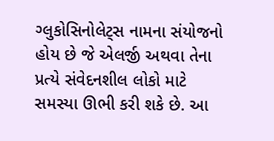ગ્લુકોસિનોલેટ્સ નામના સંયોજનો હોય છે જે એલર્જી અથવા તેના પ્રત્યે સંવેદનશીલ લોકો માટે સમસ્યા ઊભી કરી શકે છે. આ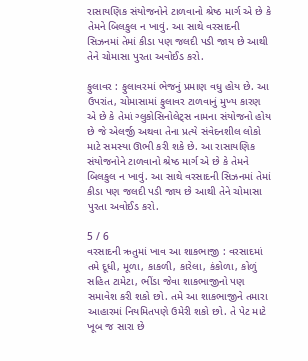રાસાયણિક સંયોજનોને ટાળવાનો શ્રેષ્ઠ માર્ગ એ છે કે તેમને બિલકુલ ન ખાવું. આ સાથે વરસાદની સિઝનમાં તેમાં કીડા પણ જલદી પડી જાય છે આથી તેને ચોમાસા પુરતા અવોઈડ કરો.

ફુલાવર : ફુલાવરમાં ભેજનું પ્રમાણ વધુ હોય છે. આ ઉપરાંત, ચોમાસામાં ફુલાવર ટાળવાનું મુખ્ય કારણ એ છે કે તેમાં ગ્લુકોસિનોલેટ્સ નામના સંયોજનો હોય છે જે એલર્જી અથવા તેના પ્રત્યે સંવેદનશીલ લોકો માટે સમસ્યા ઊભી કરી શકે છે. આ રાસાયણિક સંયોજનોને ટાળવાનો શ્રેષ્ઠ માર્ગ એ છે કે તેમને બિલકુલ ન ખાવું. આ સાથે વરસાદની સિઝનમાં તેમાં કીડા પણ જલદી પડી જાય છે આથી તેને ચોમાસા પુરતા અવોઈડ કરો.

5 / 6
વરસાદની ઋતુમાં ખાવ આ શાકભાજી : વરસાદમાં તમે દૂધી, મૂળા, કાકળી, કારેલા, કંકોળા, કોળું સહિત ટામેટા, ભીંડા જેવા શાકભાજીનો પણ સમાવેશ કરી શકો છો. તમે આ શાકભાજીને તમારા આહારમાં નિયમિતપણે ઉમેરી શકો છો. તે પેટ માટે ખૂબ જ સારા છે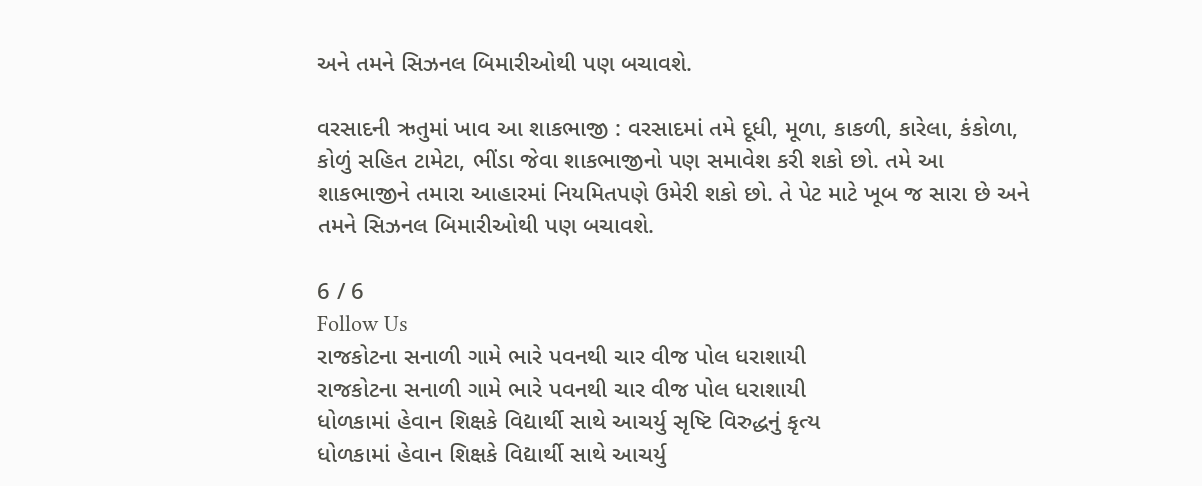અને તમને સિઝનલ બિમારીઓથી પણ બચાવશે.

વરસાદની ઋતુમાં ખાવ આ શાકભાજી : વરસાદમાં તમે દૂધી, મૂળા, કાકળી, કારેલા, કંકોળા, કોળું સહિત ટામેટા, ભીંડા જેવા શાકભાજીનો પણ સમાવેશ કરી શકો છો. તમે આ શાકભાજીને તમારા આહારમાં નિયમિતપણે ઉમેરી શકો છો. તે પેટ માટે ખૂબ જ સારા છે અને તમને સિઝનલ બિમારીઓથી પણ બચાવશે.

6 / 6
Follow Us
રાજકોટના સનાળી ગામે ભારે પવનથી ચાર વીજ પોલ ધરાશાયી
રાજકોટના સનાળી ગામે ભારે પવનથી ચાર વીજ પોલ ધરાશાયી
ધોળકામાં હેવાન શિક્ષકે વિદ્યાર્થી સાથે આચર્યુ સૃષ્ટિ વિરુદ્ધનું કૃત્ય
ધોળકામાં હેવાન શિક્ષકે વિદ્યાર્થી સાથે આચર્યુ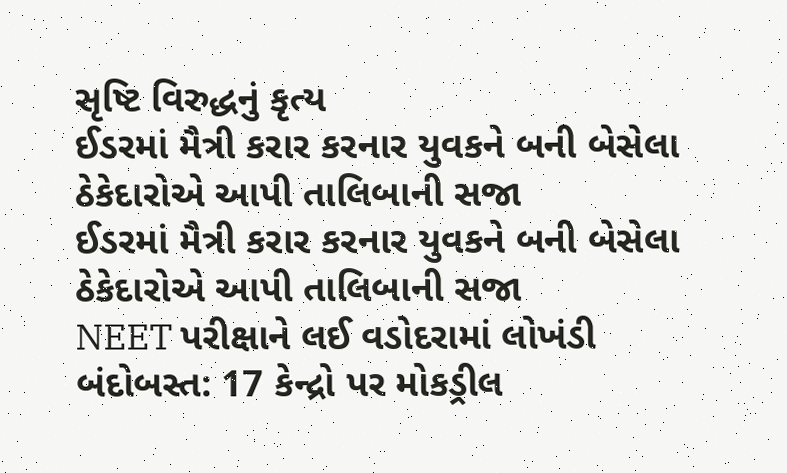સૃષ્ટિ વિરુદ્ધનું કૃત્ય
ઈડરમાં મૈત્રી કરાર કરનાર યુવકને બની બેસેલા ઠેકેદારોએ આપી તાલિબાની સજા
ઈડરમાં મૈત્રી કરાર કરનાર યુવકને બની બેસેલા ઠેકેદારોએ આપી તાલિબાની સજા
NEET પરીક્ષાને લઈ વડોદરામાં લોખંડી બંદોબસ્ત: 17 કેન્દ્રો પર મોકડ્રીલ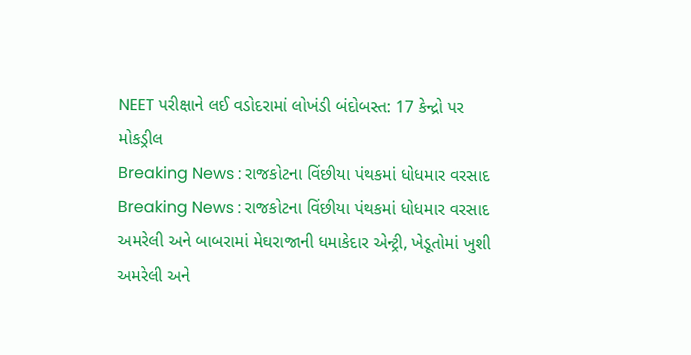NEET પરીક્ષાને લઈ વડોદરામાં લોખંડી બંદોબસ્ત: 17 કેન્દ્રો પર મોકડ્રીલ
Breaking News : રાજકોટના વિંછીયા પંથકમાં ધોધમાર વરસાદ
Breaking News : રાજકોટના વિંછીયા પંથકમાં ધોધમાર વરસાદ
અમરેલી અને બાબરામાં મેઘરાજાની ધમાકેદાર એન્ટ્રી, ખેડૂતોમાં ખુશી
અમરેલી અને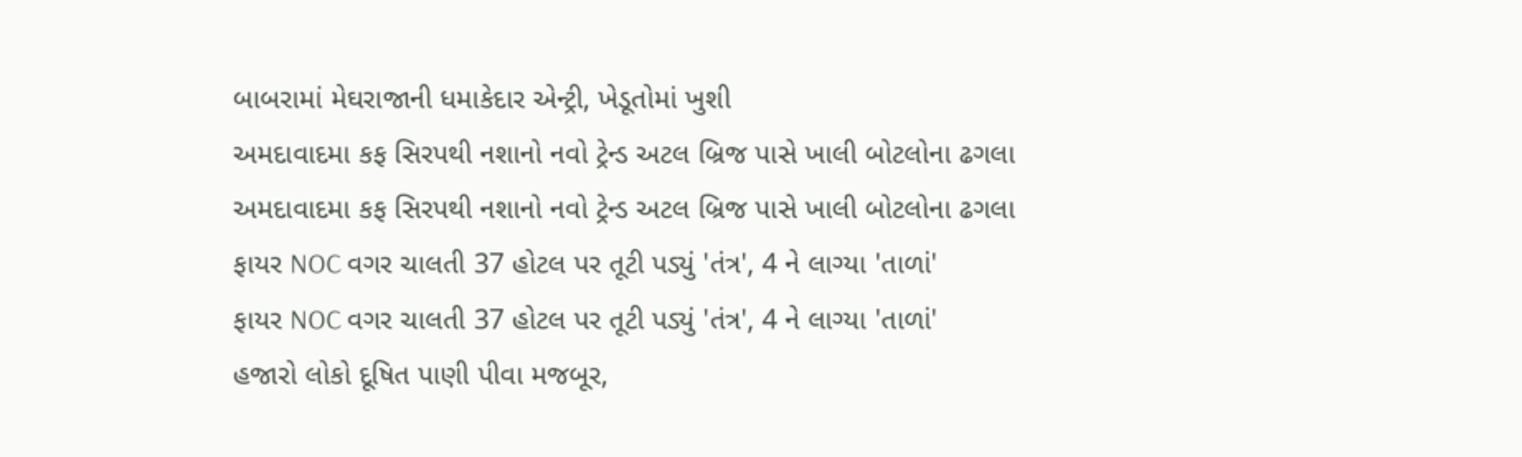બાબરામાં મેઘરાજાની ધમાકેદાર એન્ટ્રી, ખેડૂતોમાં ખુશી
અમદાવાદમા કફ સિરપથી નશાનો નવો ટ્રેન્ડ અટલ બ્રિજ પાસે ખાલી બોટલોના ઢગલા
અમદાવાદમા કફ સિરપથી નશાનો નવો ટ્રેન્ડ અટલ બ્રિજ પાસે ખાલી બોટલોના ઢગલા
ફાયર NOC વગર ચાલતી 37 હોટલ પર તૂટી પડ્યું 'તંત્ર', 4 ને લાગ્યા 'તાળાં'
ફાયર NOC વગર ચાલતી 37 હોટલ પર તૂટી પડ્યું 'તંત્ર', 4 ને લાગ્યા 'તાળાં'
હજારો લોકો દૂષિત પાણી પીવા મજબૂર,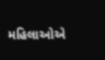મહિલાઓએ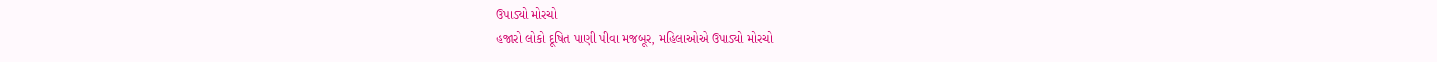ઉપાડ્યો મોરચો
હજારો લોકો દૂષિત પાણી પીવા મજબૂર, મહિલાઓએ ઉપાડ્યો મોરચો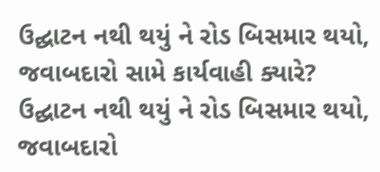ઉદ્ઘાટન નથી થયું ને રોડ બિસમાર થયો, જવાબદારો સામે કાર્યવાહી ક્યારે?
ઉદ્ઘાટન નથી થયું ને રોડ બિસમાર થયો, જવાબદારો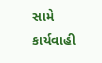સામે કાર્યવાહી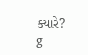ક્યારે?
g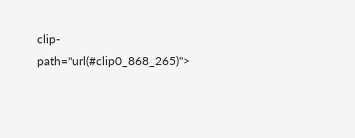clip-path="url(#clip0_868_265)">